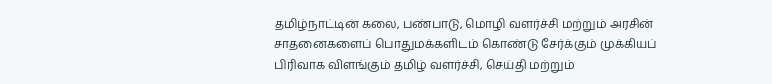தமிழ்நாட்டின் கலை, பண்பாடு, மொழி வளர்ச்சி மற்றும் அரசின் சாதனைகளைப் பொதுமக்களிடம் கொண்டு சேர்க்கும் முக்கியப் பிரிவாக விளங்கும் தமிழ் வளர்ச்சி, செய்தி மற்றும்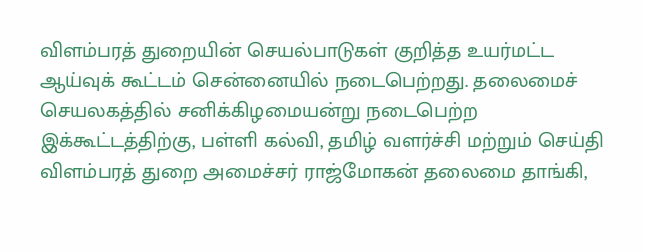விளம்பரத் துறையின் செயல்பாடுகள் குறித்த உயர்மட்ட ஆய்வுக் கூட்டம் சென்னையில் நடைபெற்றது. தலைமைச் செயலகத்தில் சனிக்கிழமையன்று நடைபெற்ற இக்கூட்டத்திற்கு, பள்ளி கல்வி, தமிழ் வளர்ச்சி மற்றும் செய்தி விளம்பரத் துறை அமைச்சர் ராஜ்மோகன் தலைமை தாங்கி,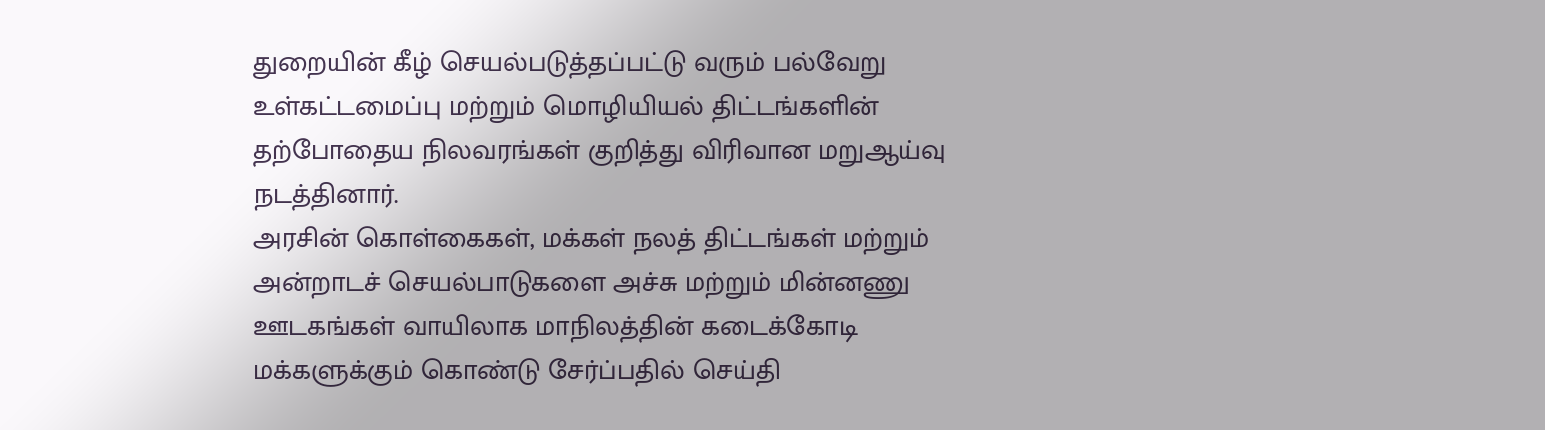துறையின் கீழ் செயல்படுத்தப்பட்டு வரும் பல்வேறு உள்கட்டமைப்பு மற்றும் மொழியியல் திட்டங்களின் தற்போதைய நிலவரங்கள் குறித்து விரிவான மறுஆய்வு நடத்தினார்.
அரசின் கொள்கைகள், மக்கள் நலத் திட்டங்கள் மற்றும் அன்றாடச் செயல்பாடுகளை அச்சு மற்றும் மின்னணு ஊடகங்கள் வாயிலாக மாநிலத்தின் கடைக்கோடி மக்களுக்கும் கொண்டு சேர்ப்பதில் செய்தி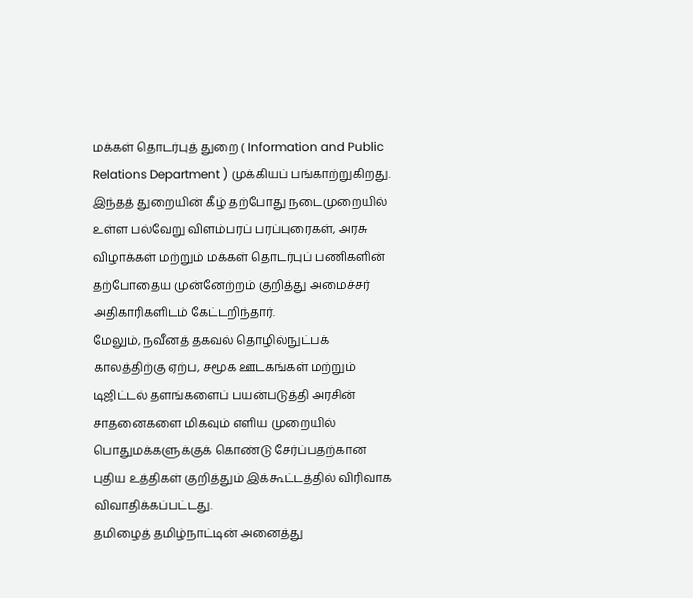மக்கள் தொடர்புத் துறை ( Information and Public Relations Department ) முக்கியப் பங்காற்றுகிறது. இந்தத் துறையின் கீழ் தற்போது நடைமுறையில் உள்ள பல்வேறு விளம்பரப் பரப்புரைகள், அரசு விழாக்கள் மற்றும் மக்கள் தொடர்புப் பணிகளின் தற்போதைய முன்னேற்றம் குறித்து அமைச்சர் அதிகாரிகளிடம் கேட்டறிந்தார்.
மேலும், நவீனத் தகவல் தொழில்நுட்பக் காலத்திற்கு ஏற்ப, சமூக ஊடகங்கள் மற்றும் டிஜிட்டல் தளங்களைப் பயன்படுத்தி அரசின் சாதனைகளை மிகவும் எளிய முறையில் பொதுமக்களுக்குக் கொண்டு சேர்ப்பதற்கான புதிய உத்திகள் குறித்தும் இக்கூட்டத்தில் விரிவாக விவாதிக்கப்பட்டது.
தமிழைத் தமிழ்நாட்டின் அனைத்து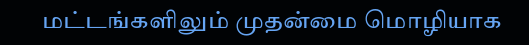மட்டங்களிலும் முதன்மை மொழியாக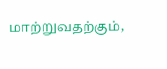மாற்றுவதற்கும்,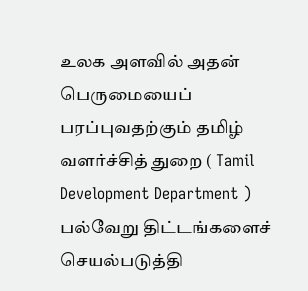உலக அளவில் அதன் பெருமையைப் பரப்புவதற்கும் தமிழ் வளர்ச்சித் துறை ( Tamil Development Department ) பல்வேறு திட்டங்களைச் செயல்படுத்தி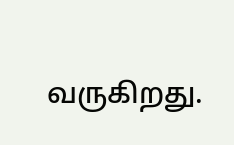வருகிறது.